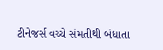ટીનેજર્સ વચ્ચે સંમતીથી બંધાતા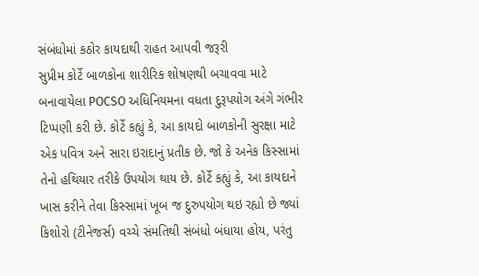સંબંધોમાં કઠોર કાયદાથી રાહત આપવી જરૂરી
સુપ્રીમ કોર્ટે બાળકોના શારીરિક શોષણથી બચાવવા માટે બનાવાયેલા POCSO અધિનિયમના વધતા દુરૂપયોગ અંગે ગંભીર ટિપ્પણી કરી છે. કોર્ટે કહ્યું કે, આ કાયદો બાળકોની સુરક્ષા માટે એક પવિત્ર અને સારા ઇરાદાનું પ્રતીક છે. જો કે અનેક કિસ્સામાં તેનો હથિયાર તરીકે ઉપયોગ થાય છે. કોર્ટે કહ્યું કે, આ કાયદાને ખાસ કરીને તેવા કિસ્સામાં ખૂબ જ દુરુપયોગ થઇ રહ્યો છે જ્યાં કિશોરો (ટીનેજર્સ) વચ્ચે સંમતિથી સંબંધો બંધાયા હોય, પરંતુ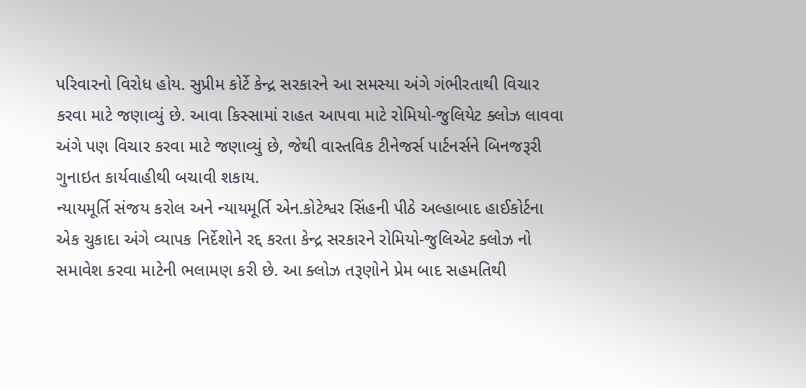પરિવારનો વિરોધ હોય. સુપ્રીમ કોર્ટે કેન્દ્ર સરકારને આ સમસ્યા અંગે ગંભીરતાથી વિચાર કરવા માટે જણાવ્યું છે. આવા કિસ્સામાં રાહત આપવા માટે રોમિયો-જુલિયેટ ક્લોઝ લાવવા અંગે પણ વિચાર કરવા માટે જણાવ્યું છે, જેથી વાસ્તવિક ટીનેજર્સ પાર્ટનર્સને બિનજરૂરી ગુનાઇત કાર્યવાહીથી બચાવી શકાય.
ન્યાયમૂર્તિ સંજય કરોલ અને ન્યાયમૂર્તિ એન.કોટેશ્વર સિંહની પીઠે અલ્હાબાદ હાઈકોર્ટના એક ચુકાદા અંગે વ્યાપક નિર્દેશોને રદ્દ કરતા કેન્દ્ર સરકારને રોમિયો-જુલિએટ ક્લોઝ નો સમાવેશ કરવા માટેની ભલામણ કરી છે. આ ક્લોઝ તરૂણોને પ્રેમ બાદ સહમતિથી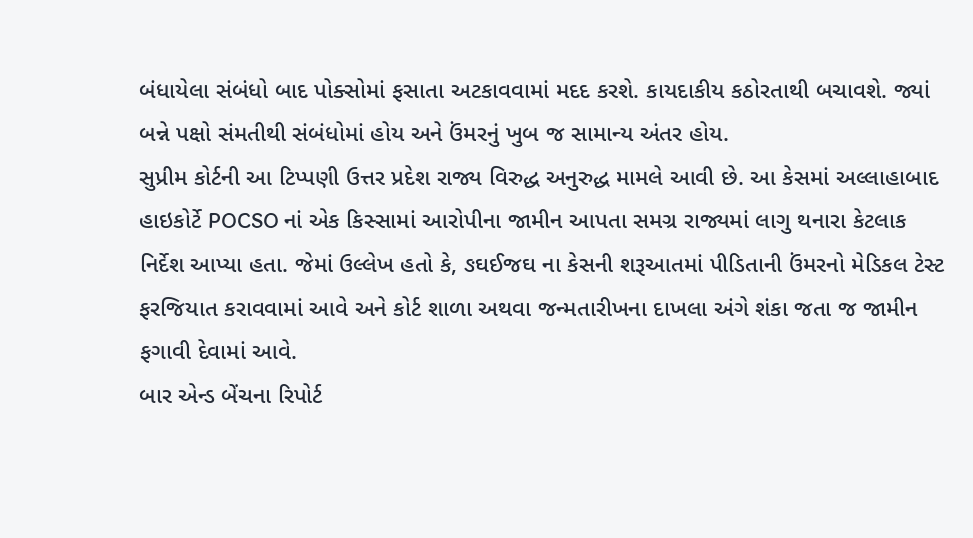બંધાયેલા સંબંધો બાદ પોક્સોમાં ફસાતા અટકાવવામાં મદદ કરશે. કાયદાકીય કઠોરતાથી બચાવશે. જ્યાં બન્ને પક્ષો સંમતીથી સંબંધોમાં હોય અને ઉંમરનું ખુબ જ સામાન્ય અંતર હોય.
સુપ્રીમ કોર્ટની આ ટિપ્પણી ઉત્તર પ્રદેશ રાજ્ય વિરુદ્ધ અનુરુદ્ધ મામલે આવી છે. આ કેસમાં અલ્લાહાબાદ હાઇકોર્ટે POCSO નાં એક કિસ્સામાં આરોપીના જામીન આપતા સમગ્ર રાજ્યમાં લાગુ થનારા કેટલાક નિર્દેશ આપ્યા હતા. જેમાં ઉલ્લેખ હતો કે, ઙઘઈજઘ ના કેસની શરૂઆતમાં પીડિતાની ઉંમરનો મેડિકલ ટેસ્ટ ફરજિયાત કરાવવામાં આવે અને કોર્ટ શાળા અથવા જન્મતારીખના દાખલા અંગે શંકા જતા જ જામીન ફગાવી દેવામાં આવે.
બાર એન્ડ બેંચના રિપોર્ટ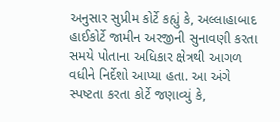અનુસાર સુપ્રીમ કોર્ટે કહ્યું કે, અલ્લાહાબાદ હાઈકોર્ટે જામીન અરજીની સુનાવણી કરતા સમયે પોતાના અધિકાર ક્ષેત્રથી આગળ વધીને નિર્દેશો આપ્યા હતા. આ અંગે સ્પષ્ટતા કરતા કોર્ટે જણાવ્યું કે,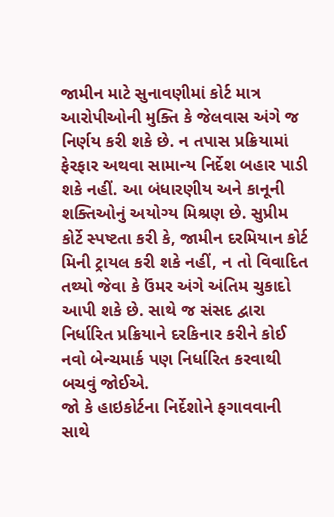જામીન માટે સુનાવણીમાં કોર્ટ માત્ર આરોપીઓની મુક્તિ કે જેલવાસ અંગે જ નિર્ણય કરી શકે છે. ન તપાસ પ્રક્રિયામાં ફેરફાર અથવા સામાન્ય નિર્દેશ બહાર પાડી શકે નહીં. આ બંધારણીય અને કાનૂની શક્તિઓનું અયોગ્ય મિશ્રણ છે. સુપ્રીમ કોર્ટે સ્પષ્ટતા કરી કે, જામીન દરમિયાન કોર્ટ મિની ટ્રાયલ કરી શકે નહીં, ન તો વિવાદિત તથ્યો જેવા કે ઉંમર અંગે અંતિમ ચુકાદો આપી શકે છે. સાથે જ સંસદ દ્વારા નિર્ધારિત પ્રક્રિયાને દરકિનાર કરીને કોઈ નવો બેન્ચમાર્ક પણ નિર્ધારિત કરવાથી બચવું જોઈએ.
જો કે હાઇકોર્ટના નિર્દેશોને ફગાવવાની સાથે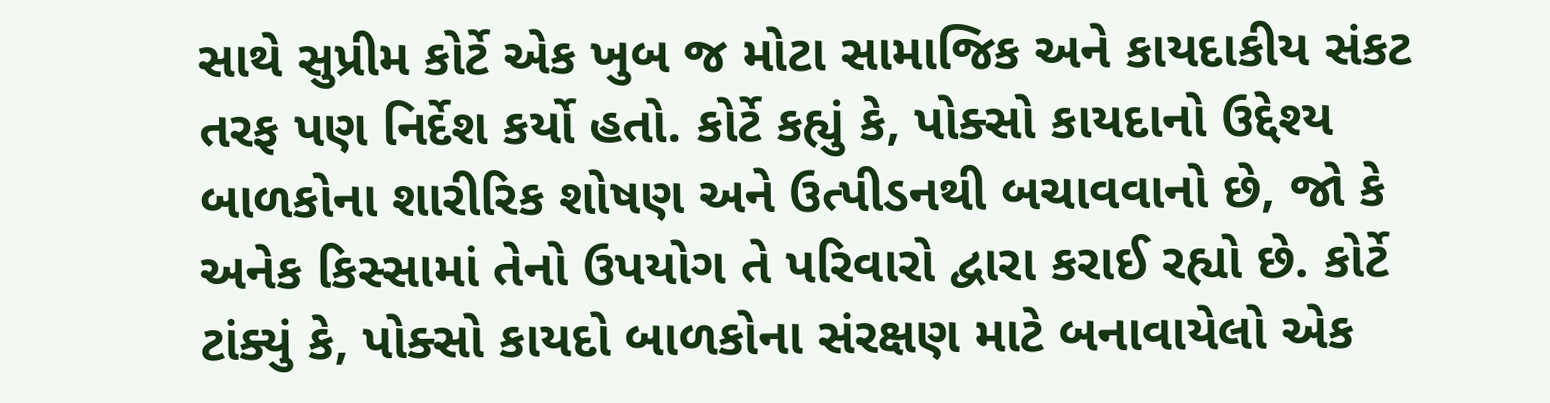સાથે સુપ્રીમ કોર્ટે એક ખુબ જ મોટા સામાજિક અને કાયદાકીય સંકટ તરફ પણ નિર્દેશ કર્યો હતો. કોર્ટે કહ્યું કે, પોક્સો કાયદાનો ઉદ્દેશ્ય બાળકોના શારીરિક શોષણ અને ઉત્પીડનથી બચાવવાનો છે, જો કે અનેક કિસ્સામાં તેનો ઉપયોગ તે પરિવારો દ્વારા કરાઈ રહ્યો છે. કોર્ટે ટાંક્યું કે, પોક્સો કાયદો બાળકોના સંરક્ષણ માટે બનાવાયેલો એક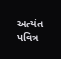અત્યંત પવિત્ર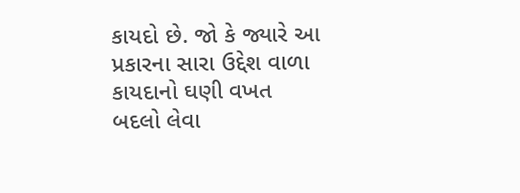કાયદો છે. જો કે જ્યારે આ પ્રકારના સારા ઉદ્દેશ વાળા કાયદાનો ઘણી વખત બદલો લેવા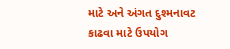માટે અને અંગત દુશ્મનાવટ કાઢવા માટે ઉપયોગ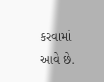કરવામાં આવે છે.